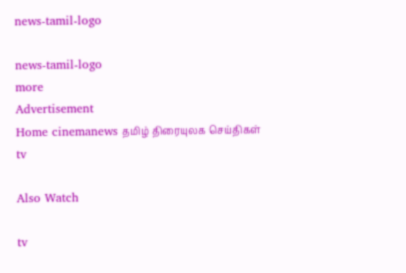news-tamil-logo

news-tamil-logo
more
Advertisement
Home cinemanews தமிழ் திரையுலக செய்திகள்
tv

Also Watch

tv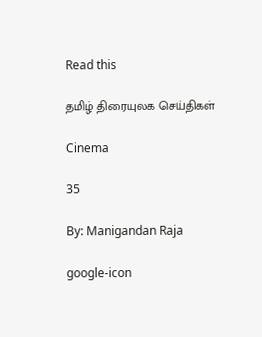Read this

தமிழ் திரையுலக செய்திகள்

Cinema

35

By: Manigandan Raja

google-icon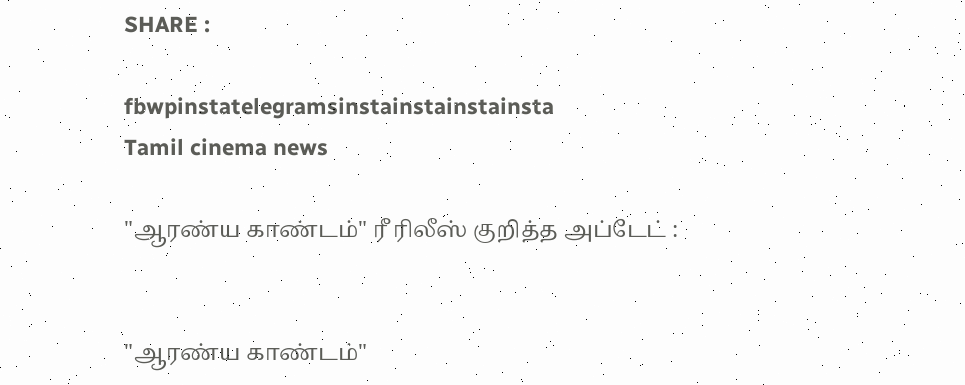SHARE :

fbwpinstatelegramsinstainstainstainsta
Tamil cinema news

"ஆரண்ய காண்டம்" ரீ ரிலீஸ் குறித்த அப்டேட் :


"ஆரண்ய காண்டம்"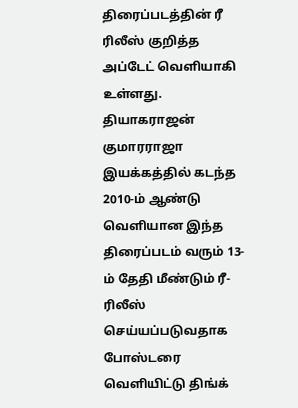திரைப்படத்தின் ரீ ரிலீஸ் குறித்த அப்டேட் வெளியாகி உள்ளது. தியாகராஜன் குமாரராஜா இயக்கத்தில் கடந்த 2010-ம் ஆண்டு வெளியான இந்த திரைப்படம் வரும் 13-ம் தேதி மீண்டும் ரீ-ரிலீஸ் செய்யப்படுவதாக போஸ்டரை வெளியிட்டு திங்க்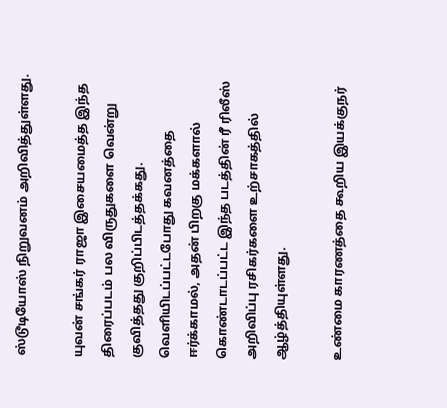ஸ்டூடியோஸ் நிறுவனம் அறிவித்துள்ளது.

யுவன் சங்கர் ராஜா இசையமைத்த இந்த திரைப்படம் பல விருதுகளை வென்று குவித்தது குறிப்பிடத்தக்கது. வெளியிடப்பட்டபோது கவனத்தை ஈர்க்காமல், அதன் பிறகு மக்களால் கொண்டாடப்பட்ட இந்த படத்தின் ரீ ரிலீஸ் அறிவிப்பு ரசிகர்களை உற்சாகத்தில் ஆழ்த்தியுள்ளது.

உண்மை காரணத்தை கூறிய இயக்குநர்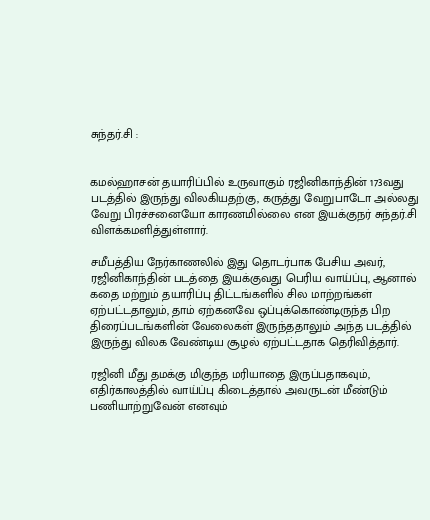சுந்தர்.சி :


கமல்ஹாசன் தயாரிப்பில் உருவாகும் ரஜினிகாந்தின் 173வது படத்தில் இருந்து விலகியதற்கு, கருத்து வேறுபாடோ அல்லது வேறு பிரச்சனையோ காரணமில்லை என இயக்குநர் சுந்தர்.சி விளக்கமளித்துள்ளார்.

சமீபத்திய நேர்காணலில் இது தொடர்பாக பேசிய அவர், ரஜினிகாந்தின் படத்தை இயக்குவது பெரிய வாய்ப்பு, ஆனால் கதை மற்றும் தயாரிப்பு திட்டங்களில் சில மாற்றங்கள் ஏற்பட்டதாலும், தாம் ஏற்கனவே ஒப்புக்கொண்டிருந்த பிற திரைப்படங்களின் வேலைகள் இருந்ததாலும் அந்த படத்தில் இருந்து விலக வேண்டிய சூழல் ஏற்பட்டதாக தெரிவித்தார்.

ரஜினி மீது தமக்கு மிகுந்த மரியாதை இருப்பதாகவும், எதிர்காலத்தில் வாய்ப்பு கிடைத்தால் அவருடன் மீண்டும் பணியாற்றுவேன் எனவும்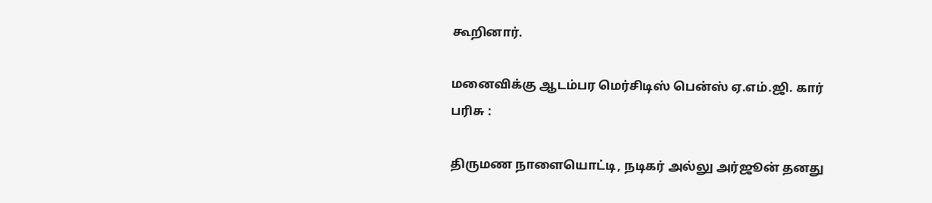கூறினார்.

மனைவிக்கு ஆடம்பர மெர்சிடிஸ் பென்ஸ் ஏ.எம்.ஜி. கார் பரிசு :

திருமண நாளையொட்டி, நடிகர் அல்லு அர்ஜூன் தனது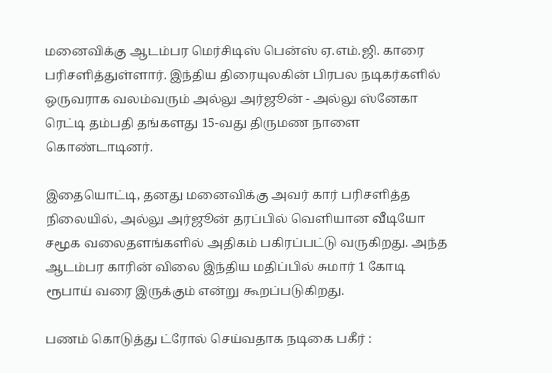மனைவிக்கு ஆடம்பர மெர்சிடிஸ் பென்ஸ் ஏ.எம்.ஜி. காரை பரிசளித்துள்ளார். இந்திய திரையுலகின் பிரபல நடிகர்களில் ஒருவராக வலம்வரும் அல்லு அர்ஜூன் - அல்லு ஸ்னேகா ரெட்டி தம்பதி தங்களது 15-வது திருமண நாளை கொண்டாடினர்.

இதையொட்டி, தனது மனைவிக்கு அவர் கார் பரிசளித்த நிலையில், அல்லு அர்ஜூன் தரப்பில் வெளியான வீடியோ சமூக வலைதளங்களில் அதிகம் பகிரப்பட்டு வருகிறது. அந்த ஆடம்பர காரின் விலை இந்திய மதிப்பில் சுமார் 1 கோடி ரூபாய் வரை இருக்கும் என்று கூறப்படுகிறது.

பணம் கொடுத்து ட்ரோல் செய்வதாக நடிகை பகீர் :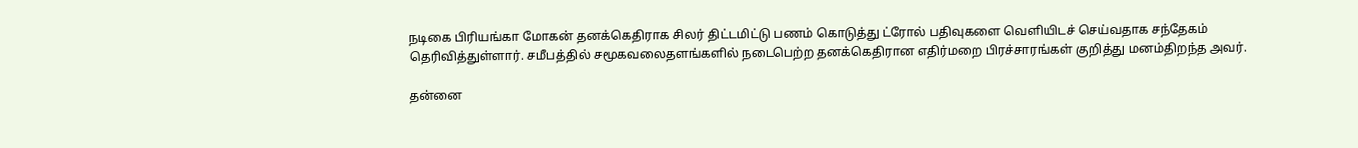நடிகை பிரியங்கா மோகன் தனக்கெதிராக சிலர் திட்டமிட்டு பணம் கொடுத்து ட்ரோல் பதிவுகளை வெளியிடச் செய்வதாக சந்தேகம் தெரிவித்துள்ளார். சமீபத்தில் சமூகவலைதளங்களில் நடைபெற்ற தனக்கெதிரான எதிர்மறை பிரச்சாரங்கள் குறித்து மனம்திறந்த அவர்.

தன்னை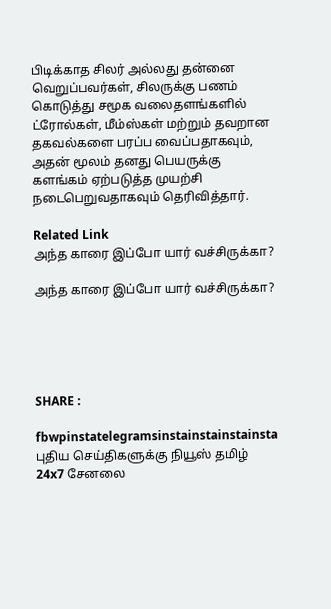பிடிக்காத சிலர் அல்லது தன்னை வெறுப்பவர்கள், சிலருக்கு பணம் கொடுத்து சமூக வலைதளங்களில் ட்ரோல்கள், மீம்ஸ்கள் மற்றும் தவறான தகவல்களை பரப்ப வைப்பதாகவும், அதன் மூலம் தனது பெயருக்கு களங்கம் ஏற்படுத்த முயற்சி நடைபெறுவதாகவும் தெரிவித்தார்.

Related Link
அந்த காரை இப்போ யார் வச்சிருக்கா?

அந்த காரை இப்போ யார் வச்சிருக்கா?





SHARE :

fbwpinstatelegramsinstainstainstainsta
புதிய செய்திகளுக்கு நியூஸ் தமிழ் 24x7 சேனலை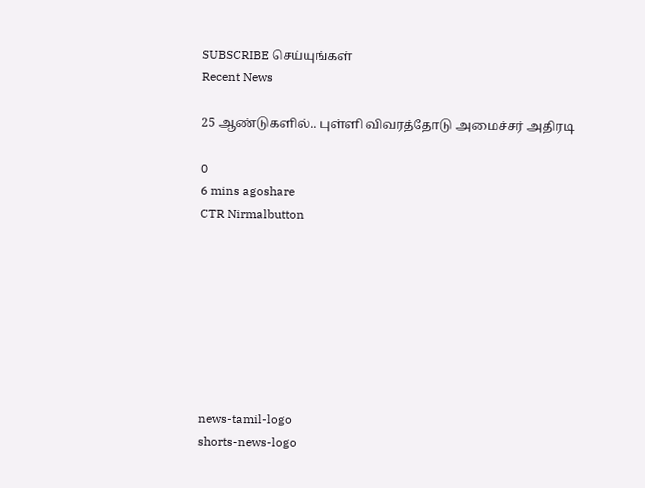SUBSCRIBE செய்யுங்கள்
Recent News

25 ஆண்டுகளில்.. புள்ளி விவரத்தோடு அமைச்சர் அதிரடி

0
6 mins agoshare
CTR Nirmalbutton








news-tamil-logo
shorts-news-logo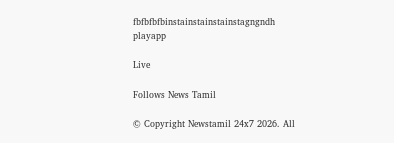fbfbfbfbinstainstainstainstagngndh
playapp

Live

Follows News Tamil

© Copyright Newstamil 24x7 2026. All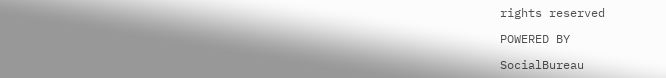rights reserved

POWERED BY

SocialBureau